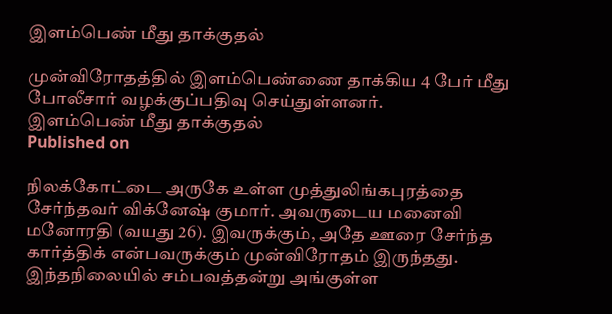இளம்பெண் மீது தாக்குதல்

முன்விரோதத்தில் இளம்பெண்ணை தாக்கிய 4 பேர் மீது போலீசார் வழக்குப்பதிவு செய்துள்ளனர்.
இளம்பெண் மீது தாக்குதல்
Published on

நிலக்கோட்டை அருகே உள்ள முத்துலிங்கபுரத்தை சேர்ந்தவர் விக்னேஷ் குமார். அவருடைய மனைவி மனோரதி (வயது 26). இவருக்கும், அதே ஊரை சேர்ந்த கார்த்திக் என்பவருக்கும் முன்விரோதம் இருந்தது. இந்தநிலையில் சம்பவத்தன்று அங்குள்ள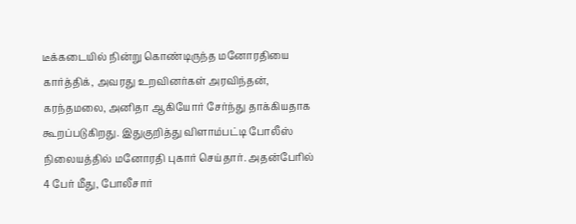டீக்கடையில் நின்று கொண்டிருந்த மனோரதியை கார்த்திக், அவரது உறவினர்கள் அரவிந்தன், கரந்தமலை, அனிதா ஆகியோர் சேர்ந்து தாக்கியதாக கூறப்படுகிறது. இதுகுறித்து விளாம்பட்டி போலீஸ் நிலையத்தில் மனோரதி புகார் செய்தார். அதன்பேரில் 4 பேர் மீது, போலீசார்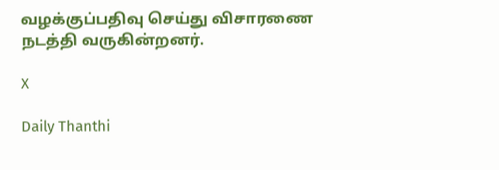வழக்குப்பதிவு செய்து விசாரணை நடத்தி வருகின்றனர்.

X

Daily Thanthi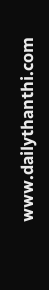www.dailythanthi.com